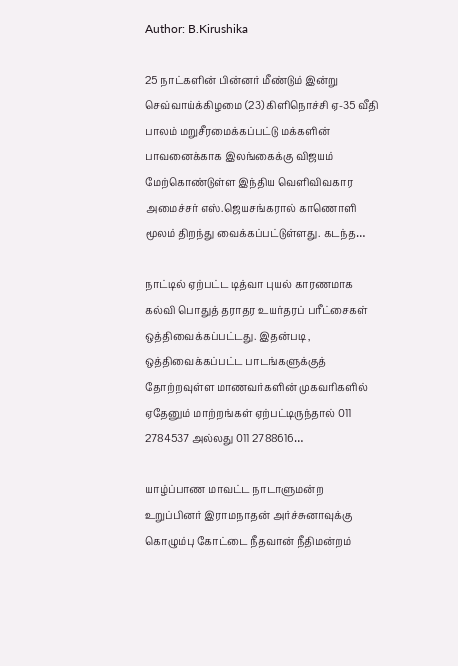Author: B.Kirushika

25 நாட்களின் பின்னர் மீண்டும் இன்று செவ்வாய்க்கிழமை (23) கிளிநொச்சி ஏ-35 வீதி பாலம் மறுசீரமைக்கப்பட்டு மக்களின் பாவனைக்காக இலங்கைக்கு விஜயம் மேற்கொண்டுள்ள இந்திய வெளிவிவகார அமைச்சர் எஸ்.ஜெயசங்கரால் காணொளி மூலம் திறந்து வைக்கப்பட்டுள்ளது. கடந்த…

நாட்டில் ஏற்பட்ட டித்வா புயல் காரணமாக கல்வி பொதுத் தராதர உயர்தரப் பரீட்சைகள் ஒத்திவைக்கப்பட்டது. இதன்படி , ஒத்திவைக்கப்பட்ட பாடங்களுக்குத் தோற்றவுள்ள மாணவர்களின் முகவரிகளில் ஏதேனும் மாற்றங்கள் ஏற்பட்டிருந்தால் 011 2784537 அல்லது 011 2788616…

யாழ்ப்பாண மாவட்ட நாடாளுமன்ற உறுப்பினர் இராமநாதன் அர்ச்சுனாவுக்கு கொழும்பு கோட்டை நீதவான் நீதிமன்றம்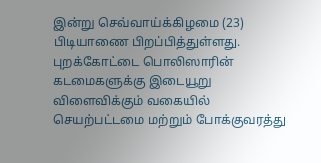இன்று செவ்வாய்க்கிழமை (23) பிடியாணை பிறப்பித்துள்ளது. புறக்கோட்டை பொலிஸாரின் கடமைகளுக்கு இடையூறு விளைவிக்கும் வகையில் செயற்பட்டமை மற்றும் போக்குவரத்து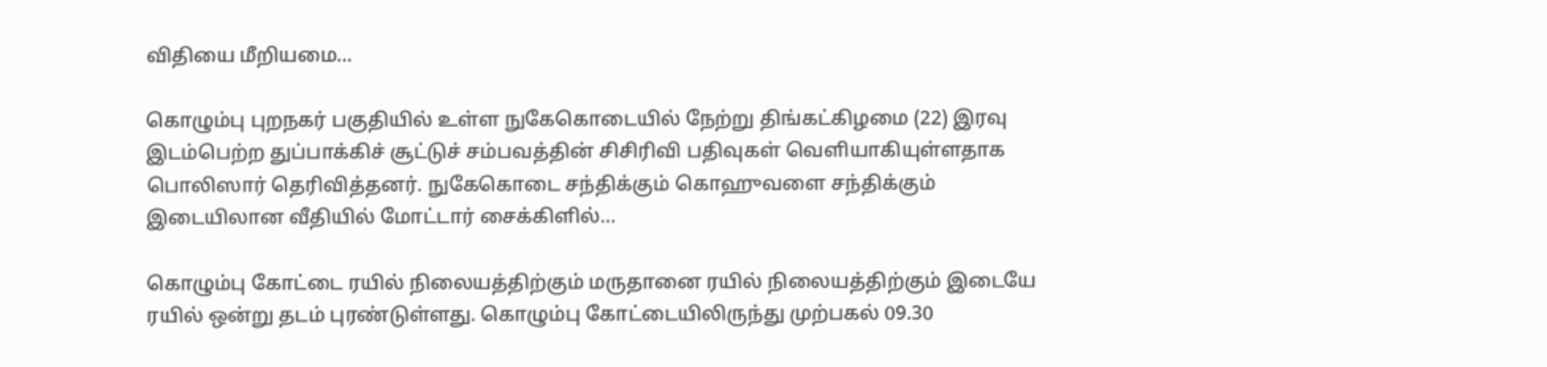விதியை மீறியமை…

கொழும்பு புறநகர் பகுதியில் உள்ள நுகேகொடையில் நேற்று திங்கட்கிழமை (22) இரவு இடம்பெற்ற துப்பாக்கிச் சூட்டுச் சம்பவத்தின் சிசிரிவி பதிவுகள் வெளியாகியுள்ளதாக பொலிஸார் தெரிவித்தனர். நுகேகொடை சந்திக்கும் கொஹுவளை சந்திக்கும் இடையிலான வீதியில் மோட்டார் சைக்கிளில்…

கொழும்பு கோட்டை ரயில் நிலையத்திற்கும் மருதானை ரயில் நிலையத்திற்கும் இடையே ரயில் ஒன்று தடம் புரண்டுள்ளது. கொழும்பு கோட்டையிலிருந்து முற்பகல் 09.30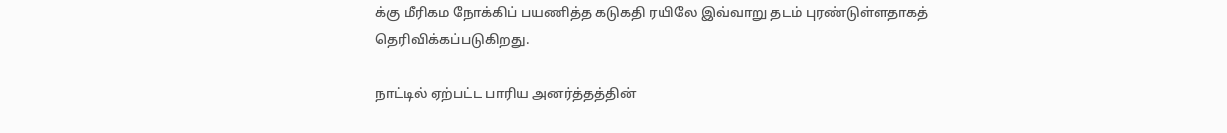க்கு மீரிகம நோக்கிப் பயணித்த கடுகதி ரயிலே இவ்வாறு தடம் புரண்டுள்ளதாகத் தெரிவிக்கப்படுகிறது.

நாட்டில் ஏற்பட்ட பாரிய அனர்த்தத்தின்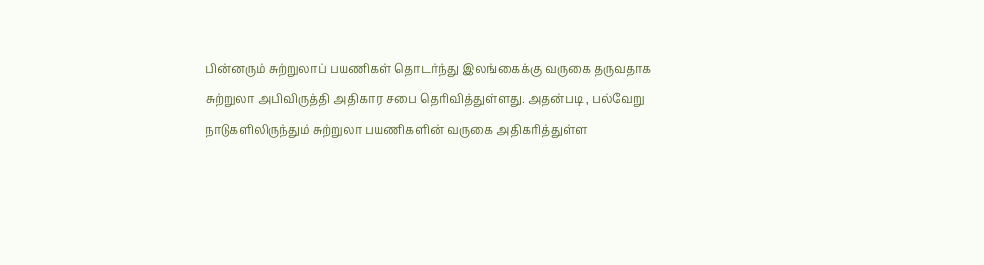பின்னரும் சுற்றுலாப் பயணிகள் தொடர்ந்து இலங்கைக்கு வருகை தருவதாக சுற்றுலா அபிவிருத்தி அதிகார சபை தெரிவித்துள்ளது. அதன்படி , பல்வேறு நாடுகளிலிருந்தும் சுற்றுலா பயணிகளின் வருகை அதிகரித்துள்ள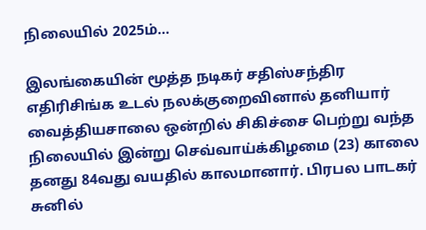நிலையில் 2025ம்…

இலங்கையின் மூத்த நடிகர் சதிஸ்சந்திர எதிரிசிங்க உடல் நலக்குறைவினால் தனியார் வைத்தியசாலை ஒன்றில் சிகிச்சை பெற்று வந்த நிலையில் இன்று செவ்வாய்க்கிழமை (23) காலை தனது 84வது வயதில் காலமானார். பிரபல பாடகர் சுனில்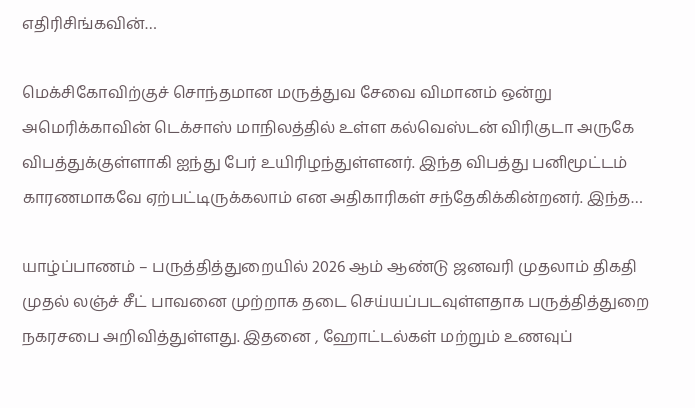எதிரிசிங்கவின்…

மெக்சிகோவிற்குச் சொந்தமான மருத்துவ சேவை விமானம் ஒன்று அமெரிக்காவின் டெக்சாஸ் மாநிலத்தில் உள்ள கல்வெஸ்டன் விரிகுடா அருகே விபத்துக்குள்ளாகி ஐந்து பேர் உயிரிழந்துள்ளனர். இந்த விபத்து பனிமூட்டம் காரணமாகவே ஏற்பட்டிருக்கலாம் என அதிகாரிகள் சந்தேகிக்கின்றனர். இந்த…

யாழ்ப்பாணம் – பருத்தித்துறையில் 2026 ஆம் ஆண்டு ஜனவரி முதலாம் திகதி முதல் லஞ்ச் சீட் பாவனை முற்றாக தடை செய்யப்படவுள்ளதாக பருத்தித்துறை நகரசபை அறிவித்துள்ளது. இதனை , ஹோட்டல்கள் மற்றும் உணவுப்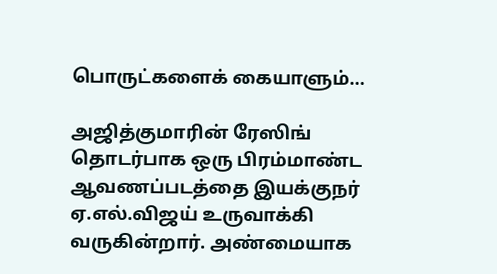பொருட்களைக் கையாளும்…

அஜித்குமாரின் ரேஸிங் தொடர்பாக ஒரு பிரம்மாண்ட ஆவணப்படத்தை இயக்குநர் ஏ.எல்.விஜய் உருவாக்கி வருகின்றார். அண்மையாக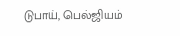டுபாய், பெல்ஜியம்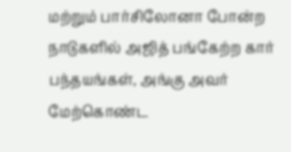மற்றும் பார்சிலோனா போன்ற நாடுகளில் அஜித் பங்கேற்ற கார் பந்தயங்கள், அங்கு அவர் மேற்கொண்ட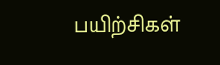பயிற்சிகள்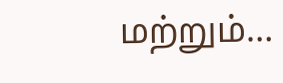மற்றும்…